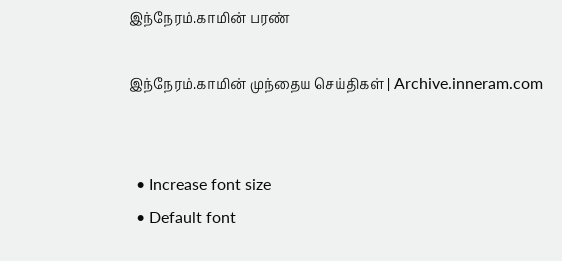இந்நேரம்.காமின் பரண்

இந்நேரம்.காமின் முந்தைய செய்திகள் | Archive.inneram.com


  • Increase font size
  • Default font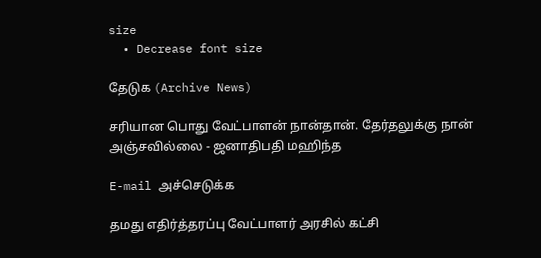size
  • Decrease font size

தேடுக (Archive News)

சரியான பொது வேட்பாளன் நான்தான். தேர்தலுக்கு நான் அஞ்சவில்லை - ஜனாதிபதி மஹிந்த

E-mail அச்செடுக்க

தமது எதிர்த்தரப்பு வேட்பாளர் அரசில் கட்சி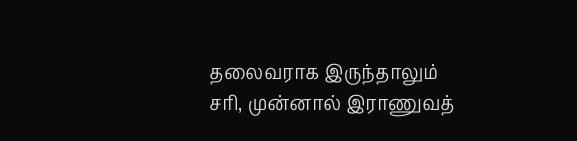தலைவராக இருந்தாலும் சரி, முன்னால் இராணுவத்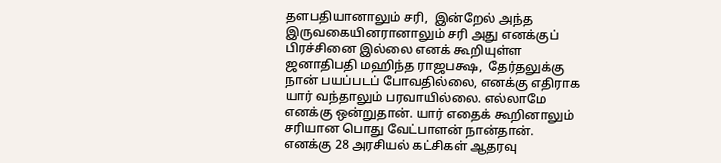தளபதியானாலும் சரி,  இன்றேல் அந்த இருவகையினரானாலும் சரி அது எனக்குப் பிரச்சினை இல்லை எனக் கூறியுள்ள ஜனாதிபதி மஹிந்த ராஜபக்ஷ,  தேர்தலுக்கு நான் பயப்படப் போவதில்லை, எனக்கு எதிராக யார் வந்தாலும் பரவாயில்லை. எல்லாமே எனக்கு ஒன்றுதான். யார் எதைக் கூறினாலும் சரியான பொது வேட்பாளன் நான்தான். எனக்கு 28 அரசியல் கட்சிகள் ஆதரவு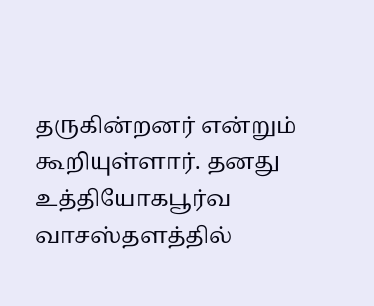தருகின்றனர் என்றும் கூறியுள்ளார். தனது உத்தியோகபூர்வ வாசஸ்தளத்தில்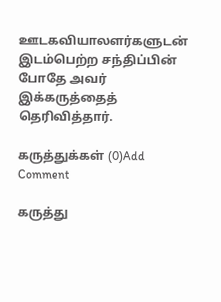ஊடகவியாலளர்களுடன் இடம்பெற்ற சந்திப்பின் போதே அவர் இக்கருத்தைத் தெரிவித்தார்.

கருத்துக்கள் (0)Add Comment

கருத்து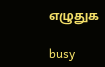எழுதுக

busy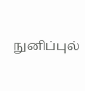நுனிப்புல்